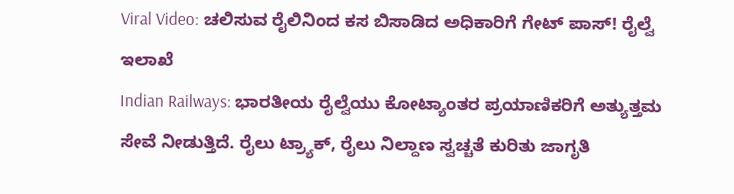Viral Video: ಚಲಿಸುವ ರೈಲಿನಿಂದ ಕಸ ಬಿಸಾಡಿದ ಅಧಿಕಾರಿಗೆ ಗೇಟ್ ಪಾಸ್! ರೈಲ್ವೆ ಇಲಾಖೆ
Indian Railways: ಭಾರತೀಯ ರೈಲ್ವೆಯು ಕೋಟ್ಯಾಂತರ ಪ್ರಯಾಣಿಕರಿಗೆ ಅತ್ಯುತ್ತಮ ಸೇವೆ ನೀಡುತ್ತಿದೆ. ರೈಲು ಟ್ರ್ಯಾಕ್, ರೈಲು ನಿಲ್ದಾಣ ಸ್ವಚ್ಚತೆ ಕುರಿತು ಜಾಗೃತಿ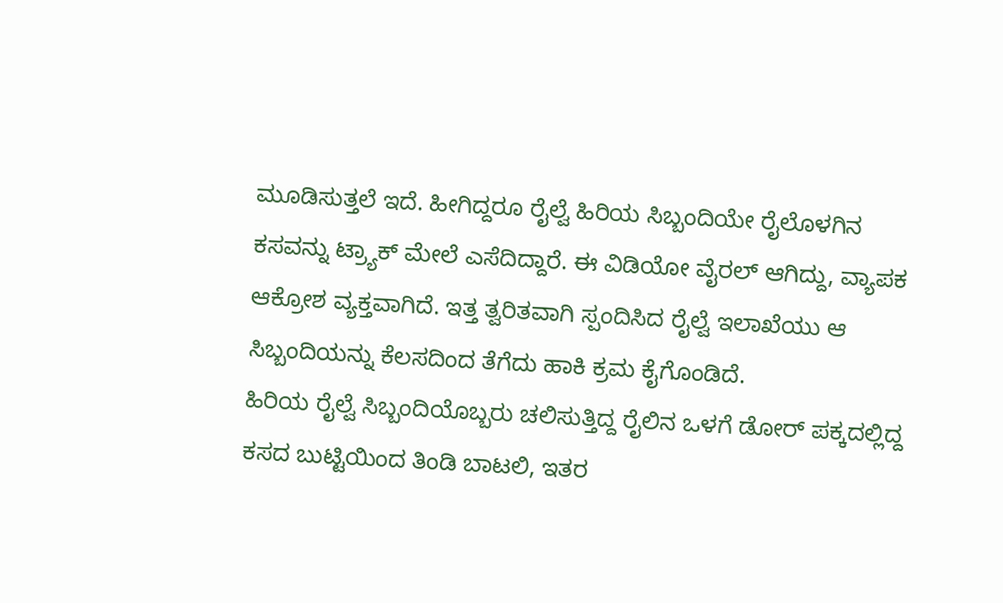ಮೂಡಿಸುತ್ತಲೆ ಇದೆ. ಹೀಗಿದ್ದರೂ ರೈಲ್ವೆ ಹಿರಿಯ ಸಿಬ್ಬಂದಿಯೇ ರೈಲೊಳಗಿನ ಕಸವನ್ನು ಟ್ರ್ಯಾಕ್ ಮೇಲೆ ಎಸೆದಿದ್ದಾರೆ. ಈ ವಿಡಿಯೋ ವೈರಲ್ ಆಗಿದ್ದು, ವ್ಯಾಪಕ ಆಕ್ರೋಶ ವ್ಯಕ್ತವಾಗಿದೆ. ಇತ್ತ ತ್ವರಿತವಾಗಿ ಸ್ಪಂದಿಸಿದ ರೈಲ್ವೆ ಇಲಾಖೆಯು ಆ ಸಿಬ್ಬಂದಿಯನ್ನು ಕೆಲಸದಿಂದ ತೆಗೆದು ಹಾಕಿ ಕ್ರಮ ಕೈಗೊಂಡಿದೆ.
ಹಿರಿಯ ರೈಲ್ವೆ ಸಿಬ್ಬಂದಿಯೊಬ್ಬರು ಚಲಿಸುತ್ತಿದ್ದ ರೈಲಿನ ಒಳಗೆ ಡೋರ್ ಪಕ್ಕದಲ್ಲಿದ್ದ ಕಸದ ಬುಟ್ಟಿಯಿಂದ ತಿಂಡಿ ಬಾಟಲಿ, ಇತರ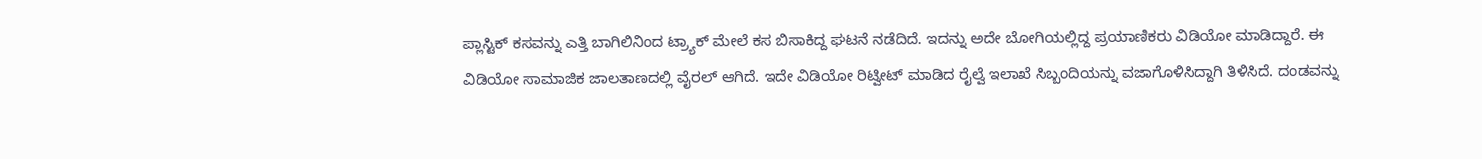ಪ್ಲಾಸ್ಟಿಕ್ ಕಸವನ್ನು ಎತ್ತಿ ಬಾಗಿಲಿನಿಂದ ಟ್ರ್ಯಾಕ್ ಮೇಲೆ ಕಸ ಬಿಸಾಕಿದ್ದ ಘಟನೆ ನಡೆದಿದೆ. ಇದನ್ನು ಅದೇ ಬೋಗಿಯಲ್ಲಿದ್ದ ಪ್ರಯಾಣಿಕರು ವಿಡಿಯೋ ಮಾಡಿದ್ದಾರೆ. ಈ ವಿಡಿಯೋ ಸಾಮಾಜಿಕ ಜಾಲತಾಣದಲ್ಲಿ ವೈರಲ್ ಆಗಿದೆ. ಇದೇ ವಿಡಿಯೋ ರಿಟ್ವೀಟ್ ಮಾಡಿದ ರೈಲ್ವೆ ಇಲಾಖೆ ಸಿಬ್ಬಂದಿಯನ್ನು ವಜಾಗೊಳಿಸಿದ್ದಾಗಿ ತಿಳಿಸಿದೆ. ದಂಡವನ್ನು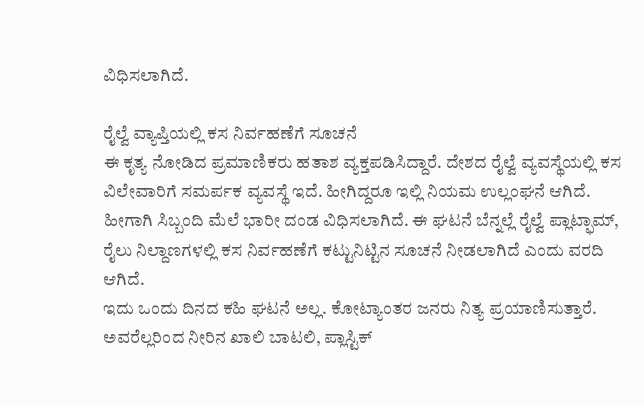ವಿಧಿಸಲಾಗಿದೆ.

ರೈಲ್ವೆ ವ್ಯಾಪ್ತಿಯಲ್ಲಿ ಕಸ ನಿರ್ವಹಣೆಗೆ ಸೂಚನೆ
ಈ ಕೃತ್ಯ ನೋಡಿದ ಪ್ರಮಾಣಿಕರು ಹತಾಶ ವ್ಯಕ್ತಪಡಿಸಿದ್ದಾರೆ. ದೇಶದ ರೈಲ್ವೆ ವ್ಯವಸ್ಥೆಯಲ್ಲಿ ಕಸ ವಿಲೇವಾರಿಗೆ ಸಮರ್ಪಕ ವ್ಯವಸ್ಥೆ ಇದೆ. ಹೀಗಿದ್ದರೂ ಇಲ್ಲಿ ನಿಯಮ ಉಲ್ಲಂಘನೆ ಆಗಿದೆ. ಹೀಗಾಗಿ ಸಿಬ್ಬಂದಿ ಮೆಲೆ ಭಾರೀ ದಂಡ ವಿಧಿಸಲಾಗಿದೆ. ಈ ಘಟನೆ ಬೆನ್ನಲ್ಲೆ ರೈಲ್ವೆ ಪ್ಲಾಟ್ಫಾಮ್, ರೈಲು ನಿಲ್ದಾಣಗಳಲ್ಲಿ ಕಸ ನಿರ್ವಹಣೆಗೆ ಕಟ್ಟುನಿಟ್ಟಿನ ಸೂಚನೆ ನೀಡಲಾಗಿದೆ ಎಂದು ವರದಿ ಆಗಿದೆ.
ಇದು ಒಂದು ದಿನದ ಕಹಿ ಘಟನೆ ಅಲ್ಲ. ಕೋಟ್ಯಾಂತರ ಜನರು ನಿತ್ಯ ಪ್ರಯಾಣಿಸುತ್ತಾರೆ. ಅವರೆಲ್ಲರಿಂದ ನೀರಿನ ಖಾಲಿ ಬಾಟಲಿ, ಪ್ಲಾಸ್ಟಿಕ್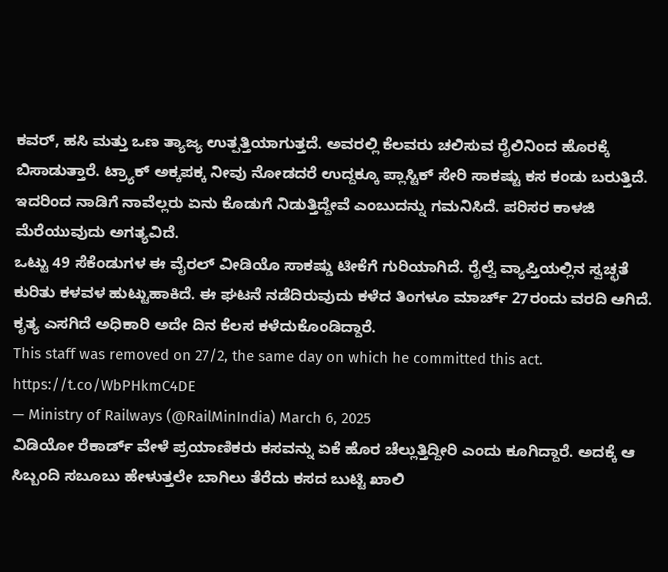ಕವರ್, ಹಸಿ ಮತ್ತು ಒಣ ತ್ಯಾಜ್ಯ ಉತ್ಪತ್ತಿಯಾಗುತ್ತದೆ. ಅವರಲ್ಲಿ ಕೆಲವರು ಚಲಿಸುವ ರೈಲಿನಿಂದ ಹೊರಕ್ಕೆ ಬಿಸಾಡುತ್ತಾರೆ. ಟ್ರ್ಯಾಕ್ ಅಕ್ಕಪಕ್ಕ ನೀವು ನೋಡದರೆ ಉದ್ದಕ್ಕೂ ಪ್ಲಾಸ್ಟಿಕ್ ಸೇರಿ ಸಾಕಷ್ಟು ಕಸ ಕಂಡು ಬರುತ್ತಿದೆ. ಇದರಿಂದ ನಾಡಿಗೆ ನಾವೆಲ್ಲರು ಏನು ಕೊಡುಗೆ ನಿಡುತ್ತಿದ್ದೇವೆ ಎಂಬುದನ್ನು ಗಮನಿಸಿದೆ. ಪರಿಸರ ಕಾಳಜಿ ಮೆರೆಯುವುದು ಅಗತ್ಯವಿದೆ.
ಒಟ್ಟು 49 ಸೆಕೆಂಡುಗಳ ಈ ವೈರಲ್ ವೀಡಿಯೊ ಸಾಕಷ್ಡು ಟೀಕೆಗೆ ಗುರಿಯಾಗಿದೆ. ರೈಲ್ವೆ ವ್ಯಾಪ್ತಿಯಲ್ಲಿನ ಸ್ವಚ್ಛತೆ ಕುರಿತು ಕಳವಳ ಹುಟ್ಟುಹಾಕಿದೆ. ಈ ಘಟನೆ ನಡೆದಿರುವುದು ಕಳೆದ ತಿಂಗಳೂ ಮಾರ್ಚ್ 27ರಂದು ವರದಿ ಆಗಿದೆ. ಕೃತ್ಯ ಎಸಗಿದೆ ಅಧಿಕಾರಿ ಅದೇ ದಿನ ಕೆಲಸ ಕಳೆದುಕೊಂಡಿದ್ದಾರೆ.
This staff was removed on 27/2, the same day on which he committed this act. https://t.co/WbPHkmC4DE
— Ministry of Railways (@RailMinIndia) March 6, 2025
ವಿಡಿಯೋ ರೆಕಾರ್ಡ್ ವೇಳೆ ಪ್ರಯಾಣಿಕರು ಕಸವನ್ನು ಏಕೆ ಹೊರ ಚೆಲ್ಲುತ್ತಿದ್ದೀರಿ ಎಂದು ಕೂಗಿದ್ದಾರೆ. ಅದಕ್ಕೆ ಆ ಸಿಬ್ಬಂದಿ ಸಬೂಬು ಹೇಳುತ್ತಲೇ ಬಾಗಿಲು ತೆರೆದು ಕಸದ ಬುಟ್ಟಿ ಖಾಲಿ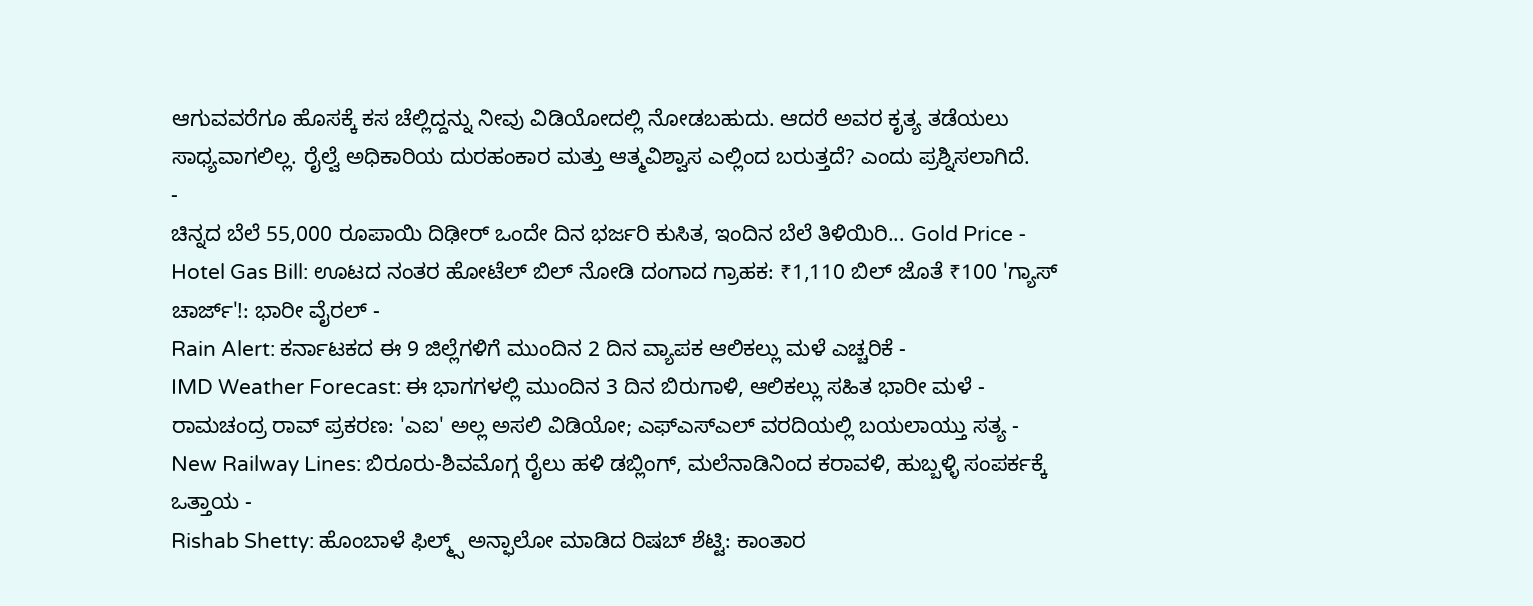ಆಗುವವರೆಗೂ ಹೊಸಕ್ಕೆ ಕಸ ಚೆಲ್ಲಿದ್ದನ್ನು ನೀವು ವಿಡಿಯೋದಲ್ಲಿ ನೋಡಬಹುದು. ಆದರೆ ಅವರ ಕೃತ್ಯ ತಡೆಯಲು ಸಾಧ್ಯವಾಗಲಿಲ್ಲ. ರೈಲ್ವೆ ಅಧಿಕಾರಿಯ ದುರಹಂಕಾರ ಮತ್ತು ಆತ್ಮವಿಶ್ವಾಸ ಎಲ್ಲಿಂದ ಬರುತ್ತದೆ? ಎಂದು ಪ್ರಶ್ನಿಸಲಾಗಿದೆ.
-
ಚಿನ್ನದ ಬೆಲೆ 55,000 ರೂಪಾಯಿ ದಿಢೀರ್ ಒಂದೇ ದಿನ ಭರ್ಜರಿ ಕುಸಿತ, ಇಂದಿನ ಬೆಲೆ ತಿಳಿಯಿರಿ... Gold Price -
Hotel Gas Bill: ಊಟದ ನಂತರ ಹೋಟೆಲ್ ಬಿಲ್ ನೋಡಿ ದಂಗಾದ ಗ್ರಾಹಕ: ₹1,110 ಬಿಲ್ ಜೊತೆ ₹100 'ಗ್ಯಾಸ್ ಚಾರ್ಜ್'!: ಭಾರೀ ವೈರಲ್ -
Rain Alert: ಕರ್ನಾಟಕದ ಈ 9 ಜಿಲ್ಲೆಗಳಿಗೆ ಮುಂದಿನ 2 ದಿನ ವ್ಯಾಪಕ ಆಲಿಕಲ್ಲು ಮಳೆ ಎಚ್ಚರಿಕೆ -
IMD Weather Forecast: ಈ ಭಾಗಗಳಲ್ಲಿ ಮುಂದಿನ 3 ದಿನ ಬಿರುಗಾಳಿ, ಆಲಿಕಲ್ಲು ಸಹಿತ ಭಾರೀ ಮಳೆ -
ರಾಮಚಂದ್ರ ರಾವ್ ಪ್ರಕರಣ: 'ಎಐ' ಅಲ್ಲ ಅಸಲಿ ವಿಡಿಯೋ; ಎಫ್ಎಸ್ಎಲ್ ವರದಿಯಲ್ಲಿ ಬಯಲಾಯ್ತು ಸತ್ಯ -
New Railway Lines: ಬಿರೂರು-ಶಿವಮೊಗ್ಗ ರೈಲು ಹಳಿ ಡಬ್ಲಿಂಗ್, ಮಲೆನಾಡಿನಿಂದ ಕರಾವಳಿ, ಹುಬ್ಬಳ್ಳಿ ಸಂಪರ್ಕಕ್ಕೆ ಒತ್ತಾಯ -
Rishab Shetty: ಹೊಂಬಾಳೆ ಫಿಲ್ಮ್ಸ್ ಅನ್ಫಾಲೋ ಮಾಡಿದ ರಿಷಬ್ ಶೆಟ್ಟಿ: ಕಾಂತಾರ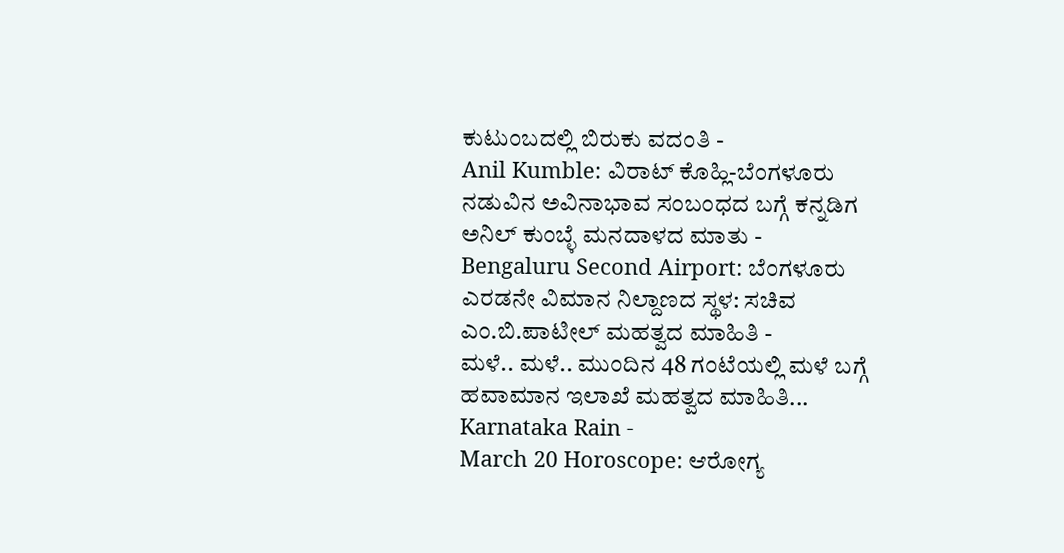ಕುಟುಂಬದಲ್ಲಿ ಬಿರುಕು ವದಂತಿ -
Anil Kumble: ವಿರಾಟ್ ಕೊಹ್ಲಿ-ಬೆಂಗಳೂರು ನಡುವಿನ ಅವಿನಾಭಾವ ಸಂಬಂಧದ ಬಗ್ಗೆ ಕನ್ನಡಿಗ ಅನಿಲ್ ಕುಂಬ್ಳೆ ಮನದಾಳದ ಮಾತು -
Bengaluru Second Airport: ಬೆಂಗಳೂರು ಎರಡನೇ ವಿಮಾನ ನಿಲ್ದಾಣದ ಸ್ಥಳ: ಸಚಿವ ಎಂ.ಬಿ.ಪಾಟೀಲ್ ಮಹತ್ವದ ಮಾಹಿತಿ -
ಮಳೆ.. ಮಳೆ.. ಮುಂದಿನ 48 ಗಂಟೆಯಲ್ಲಿ ಮಳೆ ಬಗ್ಗೆ ಹವಾಮಾನ ಇಲಾಖೆ ಮಹತ್ವದ ಮಾಹಿತಿ... Karnataka Rain -
March 20 Horoscope: ಆರೋಗ್ಯ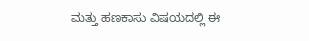ಮತ್ತು ಹಣಕಾಸು ವಿಷಯದಲ್ಲಿ ಈ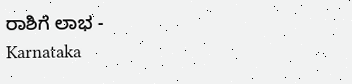ರಾಶಿಗೆ ಲಾಭ -
Karnataka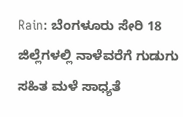Rain: ಬೆಂಗಳೂರು ಸೇರಿ 18 ಜಿಲ್ಲೆಗಳಲ್ಲಿ ನಾಳೆವರೆಗೆ ಗುಡುಗು ಸಹಿತ ಮಳೆ ಸಾಧ್ಯತೆ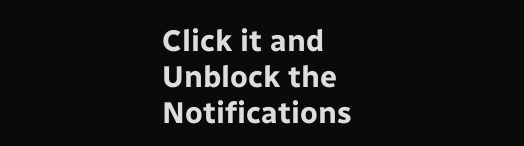Click it and Unblock the Notifications